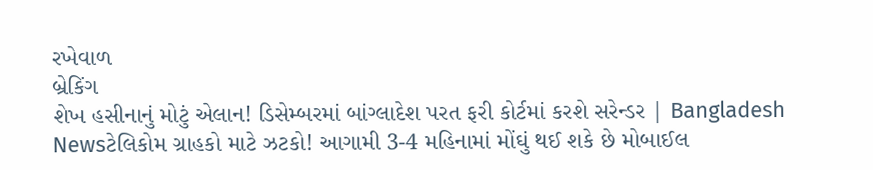રખેવાળ
બ્રેકિંગ
શેખ હસીનાનું મોટું એલાન! ડિસેમ્બરમાં બાંગ્લાદેશ પરત ફરી કોર્ટમાં કરશે સરેન્ડર | Bangladesh Newsટેલિકોમ ગ્રાહકો માટે ઝટકો! આગામી 3-4 મહિનામાં મોંઘું થઈ શકે છે મોબાઈલ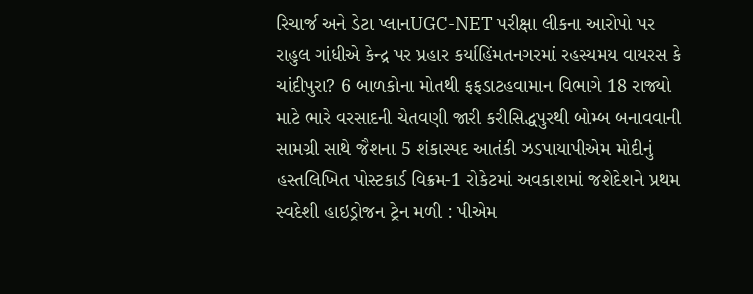રિચાર્જ અને ડેટા પ્લાનUGC-NET પરીક્ષા લીકના આરોપો પર રાહુલ ગાંધીએ કેન્દ્ર પર પ્રહાર કર્યાહિંમતનગરમાં રહસ્યમય વાયરસ કે ચાંદીપુરા? 6 બાળકોના મોતથી ફફડાટહવામાન વિભાગે 18 રાજ્યો માટે ભારે વરસાદની ચેતવણી જારી કરીસિદ્ધપુરથી બોમ્બ બનાવવાની સામગ્રી સાથે જૈશના 5 શંકાસ્પદ આતંકી ઝડપાયાપીએમ મોદીનું હસ્તલિખિત પોસ્ટકાર્ડ વિક્રમ-1 રોકેટમાં અવકાશમાં જશેદેશને પ્રથમ સ્વદેશી હાઇડ્રોજન ટ્રેન મળી : પીએમ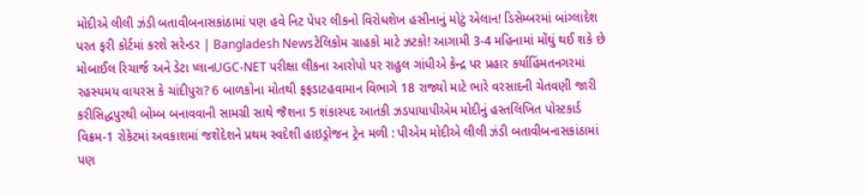મોદીએ લીલી ઝંડી બતાવીબનાસકાંઠામાં પણ હવે નિટ પેપર લીકનો વિરોધશેખ હસીનાનું મોટું એલાન! ડિસેમ્બરમાં બાંગ્લાદેશ પરત ફરી કોર્ટમાં કરશે સરેન્ડર | Bangladesh Newsટેલિકોમ ગ્રાહકો માટે ઝટકો! આગામી 3-4 મહિનામાં મોંઘું થઈ શકે છે મોબાઈલ રિચાર્જ અને ડેટા પ્લાનUGC-NET પરીક્ષા લીકના આરોપો પર રાહુલ ગાંધીએ કેન્દ્ર પર પ્રહાર કર્યાહિંમતનગરમાં રહસ્યમય વાયરસ કે ચાંદીપુરા? 6 બાળકોના મોતથી ફફડાટહવામાન વિભાગે 18 રાજ્યો માટે ભારે વરસાદની ચેતવણી જારી કરીસિદ્ધપુરથી બોમ્બ બનાવવાની સામગ્રી સાથે જૈશના 5 શંકાસ્પદ આતંકી ઝડપાયાપીએમ મોદીનું હસ્તલિખિત પોસ્ટકાર્ડ વિક્રમ-1 રોકેટમાં અવકાશમાં જશેદેશને પ્રથમ સ્વદેશી હાઇડ્રોજન ટ્રેન મળી : પીએમ મોદીએ લીલી ઝંડી બતાવીબનાસકાંઠામાં પણ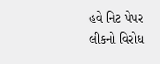હવે નિટ પેપર લીકનો વિરોધ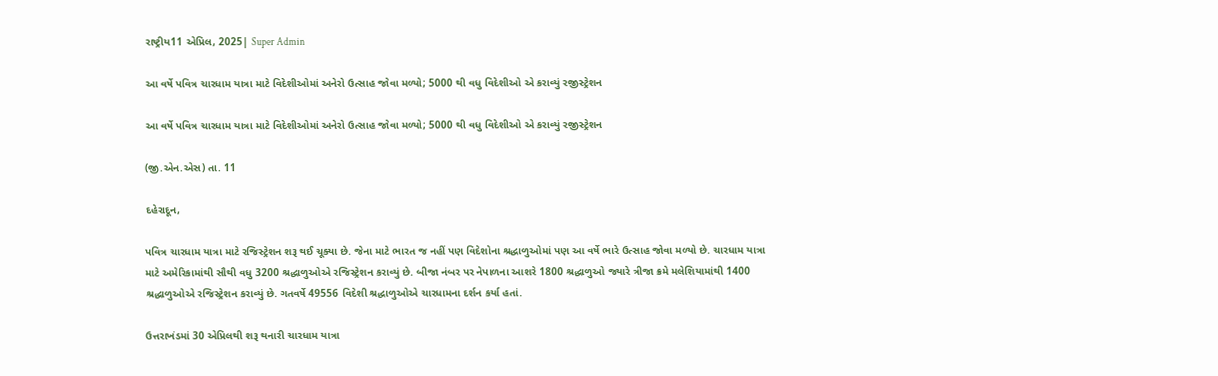રાષ્ટ્રીય11 એપ્રિલ, 2025| Super Admin

આ વર્ષે પવિત્ર ચારધામ યાત્રા માટે વિદેશીઓમાં અનેરો ઉત્સાહ જોવા મળ્યો; 5000 થી વધુ વિદેશીઓ એ કરાવ્યું રજીસ્ટ્રેશન

આ વર્ષે પવિત્ર ચારધામ યાત્રા માટે વિદેશીઓમાં અનેરો ઉત્સાહ જોવા મળ્યો; 5000 થી વધુ વિદેશીઓ એ કરાવ્યું રજીસ્ટ્રેશન

(જી.એન.એસ) તા. 11

દહેરાદૂન,

પવિત્ર ચારધામ યાત્રા માટે રજિસ્ટ્રેશન શરૂ થઈ ચૂક્યા છે. જેના માટે ભારત જ નહીં પણ વિદેશોના શ્રદ્ધાળુઓમાં પણ આ વર્ષે ભારે ઉત્સાહ જોવા મળ્યો છે. ચારધામ યાત્રા માટે અમેરિકામાંથી સૌથી વધુ 3200 શ્રદ્ધાળુઓએ રજિસ્ટ્રેશન કરાવ્યું છે. બીજા નંબર પર નેપાળના આશરે 1800 શ્રદ્ધાળુઓ જ્યારે ત્રીજા ક્રમે મલેશિયામાંથી 1400 શ્રદ્ધાળુઓએ રજિસ્ટ્રેશન કરાવ્યું છે. ગતવર્ષે 49556 વિદેશી શ્રદ્ધાળુઓએ ચારધામના દર્શન કર્યા હતાં.

ઉત્તરાખંડમાં 30 એપ્રિલથી શરૂ થનારી ચારધામ યાત્રા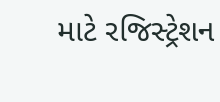માટે રજિસ્ટ્રેશન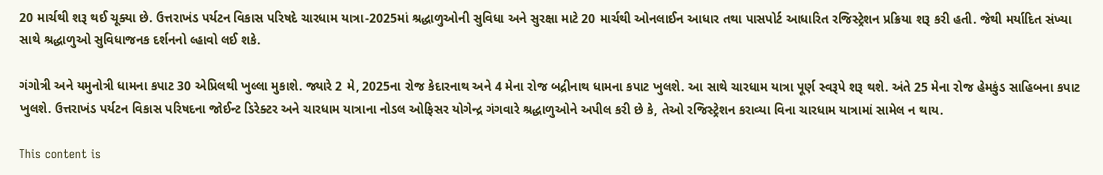20 માર્ચથી શરૂ થઈ ચૂક્યા છે. ઉત્તરાખંડ પર્યટન વિકાસ પરિષદે ચારધામ યાત્રા-2025માં શ્રદ્ધાળુઓની સુવિધા અને સુરક્ષા માટે 20 માર્ચથી ઓનલાઈન આધાર તથા પાસપોર્ટ આધારિત રજિસ્ટ્રેશન પ્રક્રિયા શરૂ કરી હતી. જેથી મર્યાદિત સંખ્યા સાથે શ્રદ્ધાળુઓ સુવિધાજનક દર્શનનો લ્હાવો લઈ શકે.

ગંગોત્રી અને યમુનોત્રી ધામના કપાટ 30 એપ્રિલથી ખુલ્લા મુકાશે. જ્યારે 2 મે, 2025ના રોજ કેદારનાથ અને 4 મેના રોજ બદ્રીનાથ ધામના કપાટ ખુલશે. આ સાથે ચારધામ યાત્રા પૂર્ણ સ્વરૂપે શરૂ થશે. અંતે 25 મેના રોજ હેમકુંડ સાહિબના કપાટ ખુલશે. ઉત્તરાખંડ પર્યટન વિકાસ પરિષદના જોઈન્ટ ડિરેક્ટર અને ચારધામ યાત્રાના નોડલ ઓફિસર યોગેન્દ્ર ગંગવારે શ્રદ્ધાળુઓને અપીલ કરી છે કે, તેઓ રજિસ્ટ્રેશન કરાવ્યા વિના ચારધામ યાત્રામાં સામેલ ન થાય.

This content is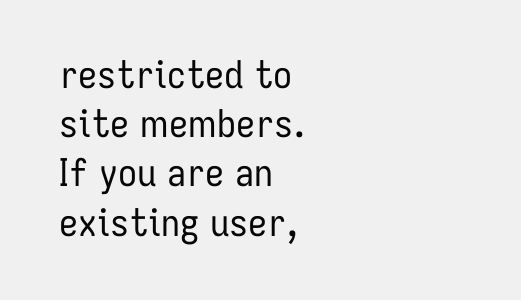restricted to site members. If you are an existing user,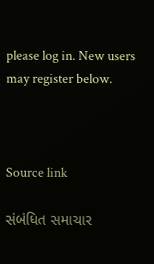please log in. New users may register below.



Source link

સંબંધિત સમાચાર